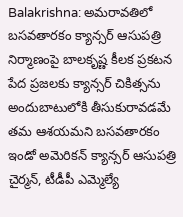Balakrishna: అమరావతిలో బసవతారకం క్యాన్సర్ ఆసుపత్రి నిర్మాణంపై బాలకృష్ణ కీలక ప్రకటన
పేద ప్రజలకు క్యాన్సర్ చికిత్సను అందుబాటులోకి తీసుకురావడమే తమ ఆశయమని బసవతారకం ఇండో అమెరికన్ క్యాన్సర్ ఆసుపత్రి చైర్మన్, టీడీపీ ఎమ్మెల్యే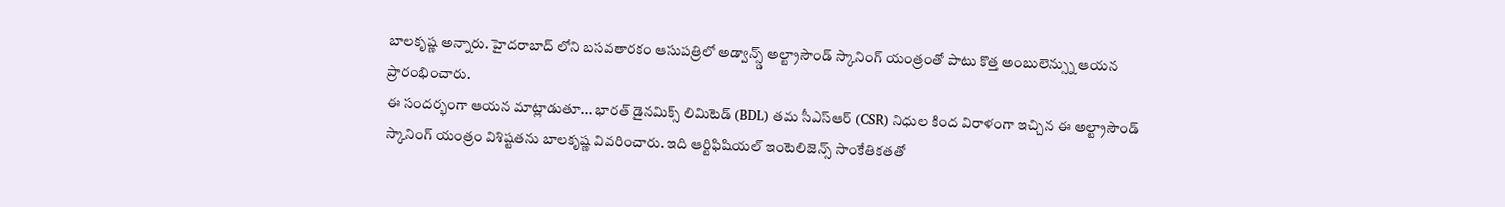బాలకృష్ణ అన్నారు. హైదరాబాద్ లోని బసవతారకం ఆసుపత్రిలో అడ్వాన్స్డ్ అల్ట్రాసౌండ్ స్కానింగ్ యంత్రంతో పాటు కొత్త అంబులెన్స్ను ఆయన ప్రారంభించారు.
ఈ సందర్భంగా ఆయన మాట్లాడుతూ... భారత్ డైనమిక్స్ లిమిటెడ్ (BDL) తమ సీఎస్ఆర్ (CSR) నిధుల కింద విరాళంగా ఇచ్చిన ఈ అల్ట్రాసౌండ్ స్కానింగ్ యంత్రం విశిష్టతను బాలకృష్ణ వివరించారు. ఇది ఆర్టిఫిషియల్ ఇంటెలిజెన్స్ సాంకేతికతతో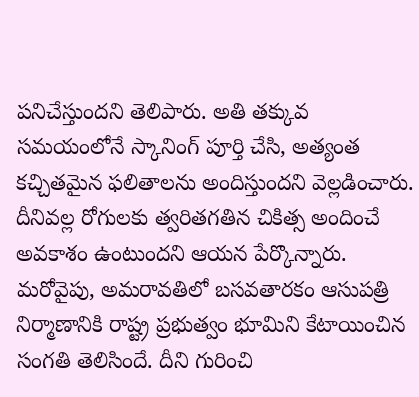పనిచేస్తుందని తెలిపారు. అతి తక్కువ సమయంలోనే స్కానింగ్ పూర్తి చేసి, అత్యంత కచ్చితమైన ఫలితాలను అందిస్తుందని వెల్లడించారు. దీనివల్ల రోగులకు త్వరితగతిన చికిత్స అందించే అవకాశం ఉంటుందని ఆయన పేర్కొన్నారు.
మరోవైపు, అమరావతిలో బసవతారకం ఆసుపత్రి నిర్మాణానికి రాష్ట్ర ప్రభుత్వం భూమిని కేటాయించిన సంగతి తెలిసిందే. దీని గురించి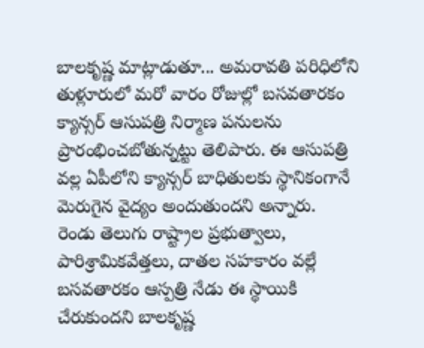బాలకృష్ణ మాట్లాడుతూ... అమరావతి పరిధిలోని తుళ్లూరులో మరో వారం రోజుల్లో బసవతారకం క్యాన్సర్ ఆసుపత్రి నిర్మాణ పనులను ప్రారంభించబోతున్నట్టు తెలిపారు. ఈ ఆసుపత్రి వల్ల ఏపీలోని క్యాన్సర్ బాధితులకు స్థానికంగానే మెరుగైన వైద్యం అందుతుందని అన్నారు.
రెండు తెలుగు రాష్ట్రాల ప్రభుత్వాలు, పారిశ్రామికవేత్తలు, దాతల సహకారం వల్లే బసవతారకం ఆస్పత్రి నేడు ఈ స్థాయికి చేరుకుందని బాలకృష్ణ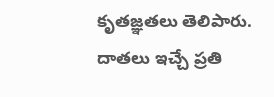కృతజ్ఞతలు తెలిపారు. దాతలు ఇచ్చే ప్రతి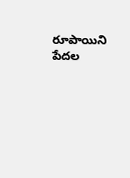రూపాయిని పేదల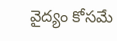వైద్యం కోసమే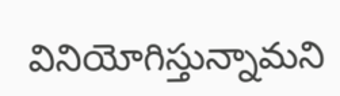వినియోగిస్తున్నామని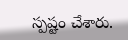స్పష్టం చేశారు.